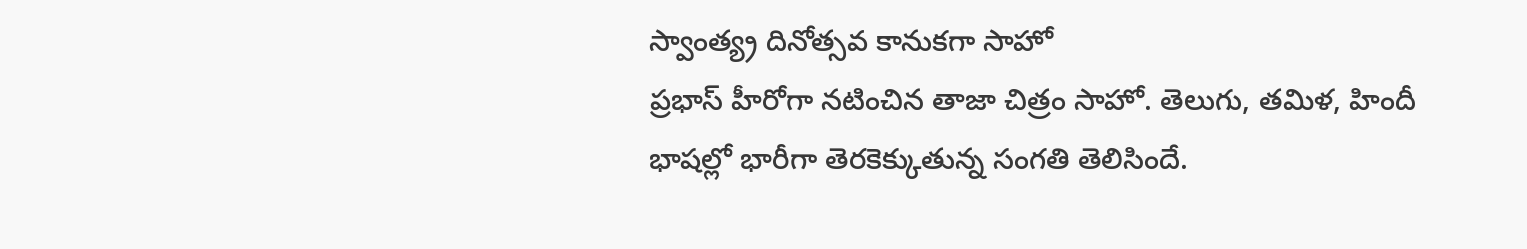స్వాంత్య్ర దినోత్సవ కానుకగా సాహో
ప్రభాస్ హీరోగా నటించిన తాజా చిత్రం సాహో. తెలుగు, తమిళ, హిందీ భాషల్లో భారీగా తెరకెక్కుతున్న సంగతి తెలిసిందే.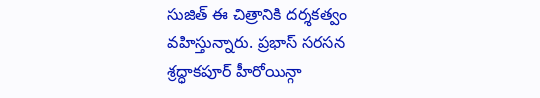సుజిత్ ఈ చిత్రానికి దర్శకత్వం వహిస్తున్నారు. ప్రభాస్ సరసన శ్రద్ధాకపూర్ హీరోయిన్గా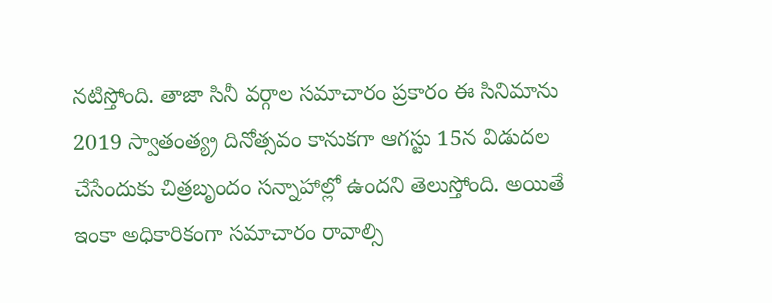నటిస్తోంది. తాజా సినీ వర్గాల సమాచారం ప్రకారం ఈ సినిమాను 2019 స్వాతంత్య్ర దినోత్సవం కానుకగా ఆగస్టు 15న విడుదల చేసేందుకు చిత్రబృందం సన్నాహాల్లో ఉందని తెలుస్తోంది. అయితే ఇంకా అధికారికంగా సమాచారం రావాల్సి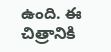ఉంది. ఈ చిత్రానికి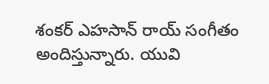శంకర్ ఎహసాన్ రాయ్ సంగీతం అందిస్తున్నారు. యువి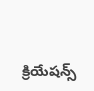క్రియేషన్స్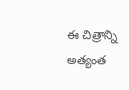ఈ చిత్రాన్ని అత్యంత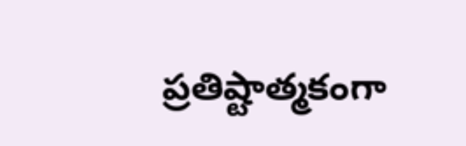ప్రతిష్టాత్మకంగా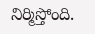నిర్మిస్తోంది.